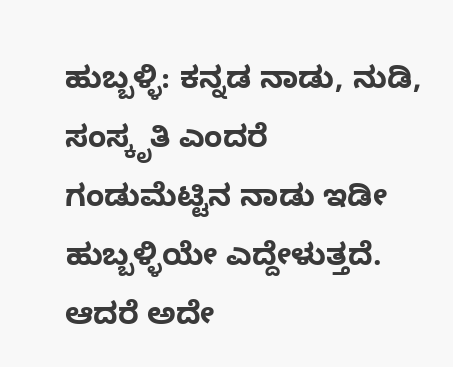ಹುಬ್ಬಳ್ಳಿ: ಕನ್ನಡ ನಾಡು, ನುಡಿ, ಸಂಸ್ಕೃತಿ ಎಂದರೆ ಗಂಡುಮೆಟ್ಟಿನ ನಾಡು ಇಡೀ ಹುಬ್ಬಳ್ಳಿಯೇ ಎದ್ದೇಳುತ್ತದೆ. ಆದರೆ ಅದೇ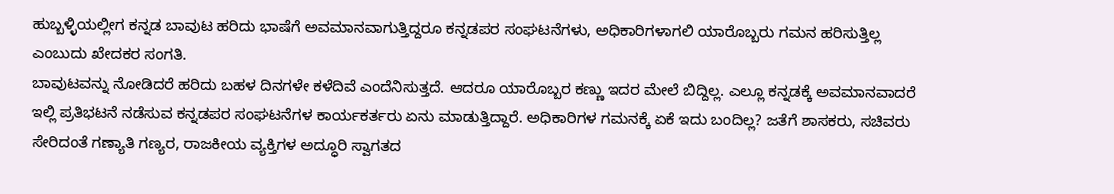ಹುಬ್ಬಳ್ಳಿಯಲ್ಲೀಗ ಕನ್ನಡ ಬಾವುಟ ಹರಿದು ಭಾಷೆಗೆ ಅವಮಾನವಾಗುತ್ತಿದ್ದರೂ ಕನ್ನಡಪರ ಸಂಘಟನೆಗಳು, ಅಧಿಕಾರಿಗಳಾಗಲಿ ಯಾರೊಬ್ಬರು ಗಮನ ಹರಿಸುತ್ತಿಲ್ಲ ಎಂಬುದು ಖೇದಕರ ಸಂಗತಿ.
ಬಾವುಟವನ್ನು ನೋಡಿದರೆ ಹರಿದು ಬಹಳ ದಿನಗಳೇ ಕಳೆದಿವೆ ಎಂದೆನಿಸುತ್ತದೆ. ಆದರೂ ಯಾರೊಬ್ಬರ ಕಣ್ಣು ಇದರ ಮೇಲೆ ಬಿದ್ದಿಲ್ಲ. ಎಲ್ಲೂ ಕನ್ನಡಕ್ಕೆ ಅವಮಾನವಾದರೆ ಇಲ್ಲಿ ಪ್ರತಿಭಟನೆ ನಡೆಸುವ ಕನ್ನಡಪರ ಸಂಘಟನೆಗಳ ಕಾರ್ಯಕರ್ತರು ಏನು ಮಾಡುತ್ತಿದ್ದಾರೆ. ಅಧಿಕಾರಿಗಳ ಗಮನಕ್ಕೆ ಏಕೆ ಇದು ಬಂದಿಲ್ಲ? ಜತೆಗೆ ಶಾಸಕರು, ಸಚಿವರು ಸೇರಿದಂತೆ ಗಣ್ಯಾತಿ ಗಣ್ಯರ, ರಾಜಕೀಯ ವ್ಯಕ್ತಿಗಳ ಅದ್ಧೂರಿ ಸ್ವಾಗತದ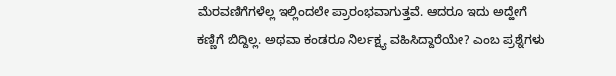ಮೆರವಣಿಗೆಗಳೆಲ್ಲ ಇಲ್ಲಿಂದಲೇ ಪ್ರಾರಂಭವಾಗುತ್ತವೆ. ಆದರೂ ಇದು ಅದ್ಹೇಗೆ ಕಣ್ಣಿಗೆ ಬಿದ್ದಿಲ್ಲ. ಅಥವಾ ಕಂಡರೂ ನಿರ್ಲಕ್ಷ್ಯ ವಹಿಸಿದ್ದಾರೆಯೇ? ಎಂಬ ಪ್ರಶ್ನೆಗಳು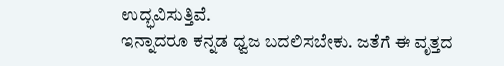ಉದ್ಭವಿಸುತ್ತಿವೆ.
ಇನ್ನಾದರೂ ಕನ್ನಡ ಧ್ವಜ ಬದಲಿಸಬೇಕು. ಜತೆಗೆ ಈ ವೃತ್ತದ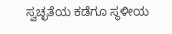ಸ್ವಚ್ಛತೆಯ ಕಡೆಗೂ ಸ್ಥಳೀಯ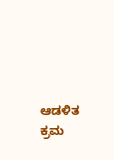ಆಡಳಿತ ಕ್ರಮ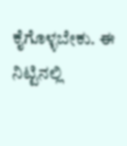ಕೈಗೊಳ್ಳಬೇಕು. ಈ ನಿಟ್ಟಿನಲ್ಲಿ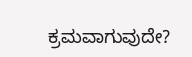ಕ್ರಮವಾಗುವುದೇ?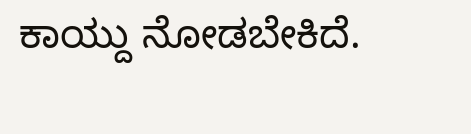ಕಾಯ್ದು ನೋಡಬೇಕಿದೆ.